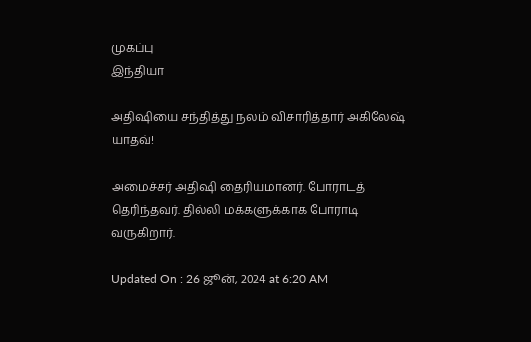முகப்பு
இந்தியா

அதிஷியை சந்தித்து நலம் விசாரித்தார் அகிலேஷ் யாதவ்!

அமைச்சர் அதிஷி தைரியமானர். போராடத் தெரிந்தவர். தில்லி மக்களுக்காக போராடி வருகிறார்.

Updated On : 26 ஜூன், 2024 at 6:20 AM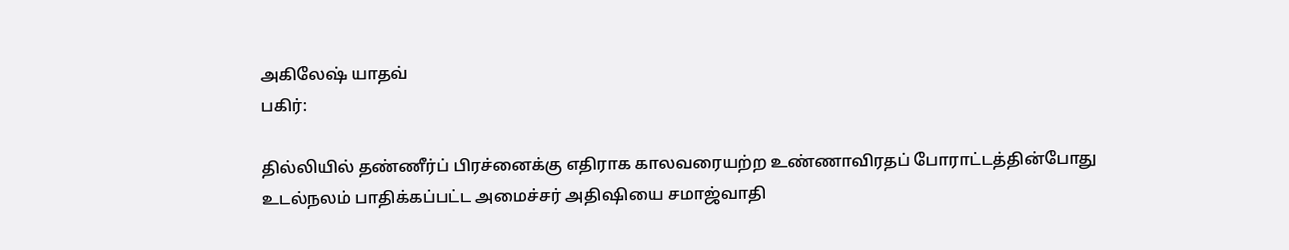அகிலேஷ் யாதவ்
பகிர்:

தில்லியில் தண்ணீர்ப் பிரச்னைக்கு எதிராக காலவரையற்ற உண்ணாவிரதப் போராட்டத்தின்போது உடல்நலம் பாதிக்கப்பட்ட அமைச்சர் அதிஷியை சமாஜ்வாதி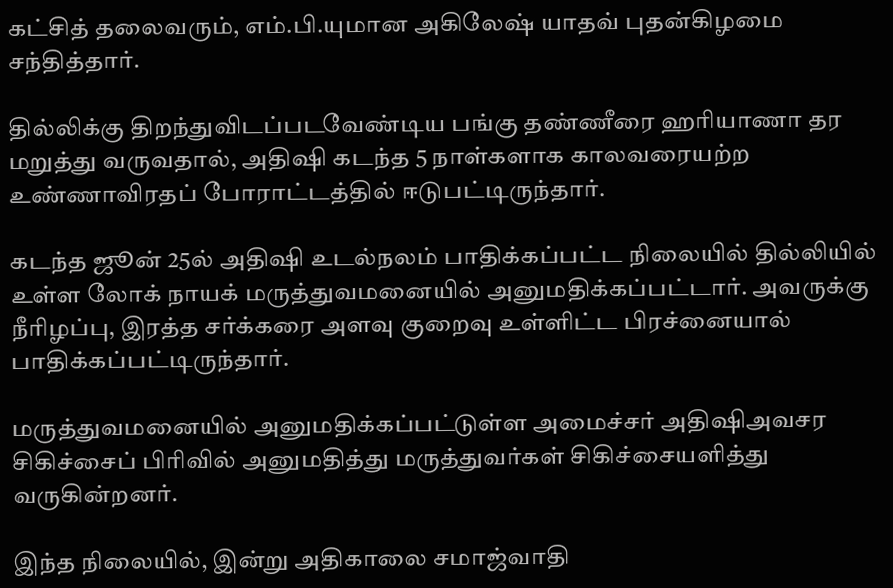கட்சித் தலைவரும், எம்.பி.யுமான அகிலேஷ் யாதவ் புதன்கிழமை சந்தித்தார்.

தில்லிக்கு திறந்துவிடப்படவேண்டிய பங்கு தண்ணீரை ஹரியாணா தர மறுத்து வருவதால், அதிஷி கடந்த 5 நாள்களாக காலவரையற்ற உண்ணாவிரதப் போராட்டத்தில் ஈடுபட்டிருந்தார்.

கடந்த ஜூன் 25ல் அதிஷி உடல்நலம் பாதிக்கப்பட்ட நிலையில் தில்லியில் உள்ள லோக் நாயக் மருத்துவமனையில் அனுமதிக்கப்பட்டார். அவருக்கு நீரிழப்பு, இரத்த சர்க்கரை அளவு குறைவு உள்ளிட்ட பிரச்னையால் பாதிக்கப்பட்டிருந்தார்.

மருத்துவமனையில் அனுமதிக்கப்பட்டுள்ள அமைச்சர் அதிஷிஅவசர சிகிச்சைப் பிரிவில் அனுமதித்து மருத்துவர்கள் சிகிச்சையளித்து வருகின்றனர்.

இந்த நிலையில், இன்று அதிகாலை சமாஜ்வாதி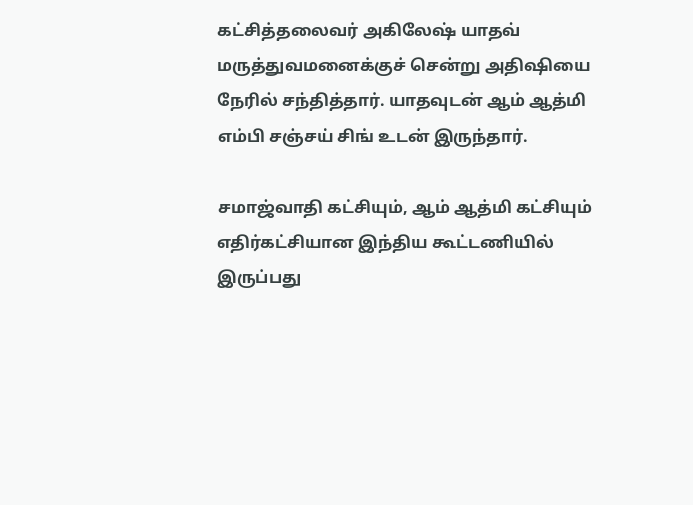கட்சித்தலைவர் அகிலேஷ் யாதவ் மருத்துவமனைக்குச் சென்று அதிஷியை நேரில் சந்தித்தார். யாதவுடன் ஆம் ஆத்மி எம்பி சஞ்சய் சிங் உடன் இருந்தார்.

சமாஜ்வாதி கட்சியும், ஆம் ஆத்மி கட்சியும் எதிர்கட்சியான இந்திய கூட்டணியில் இருப்பது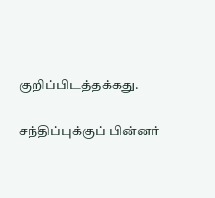குறிப்பிடத்தக்கது.

சந்திப்புக்குப் பின்னர்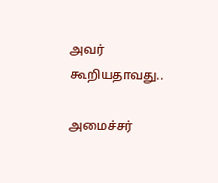அவர் கூறியதாவது..

அமைச்சர்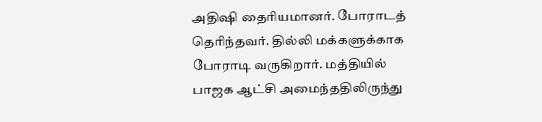அதிஷி தைரியமானர். போராடத் தெரிந்தவர். தில்லி மக்களுக்காக போராடி வருகிறார். மத்தியில் பாஜக ஆட்சி அமைந்ததிலிருந்து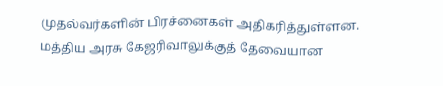முதல்வர்களின் பிரச்னைகள் அதிகரித்துள்ளன. மத்திய அரசு கேஜரிவாலுக்குத் தேவையான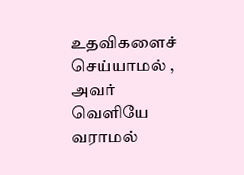உதவிகளைச் செய்யாமல் , அவர் வெளியே வராமல்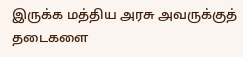இருக்க மத்திய அரசு அவருக்குத் தடைகளை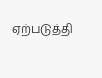ஏற்படுத்தி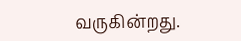வருகின்றது.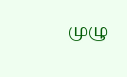முழு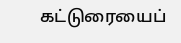கட்டுரையைப்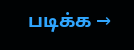படிக்க →